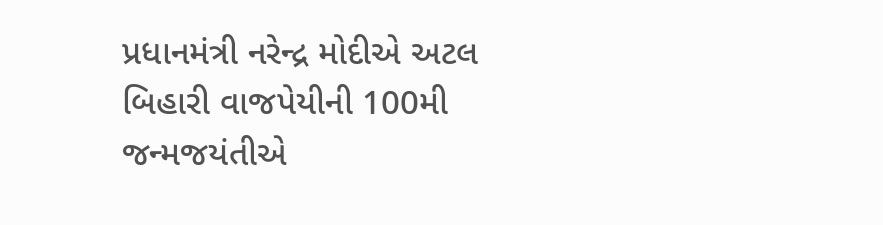પ્રધાનમંત્રી નરેન્દ્ર મોદીએ અટલ બિહારી વાજપેયીની 100મી જન્મજયંતીએ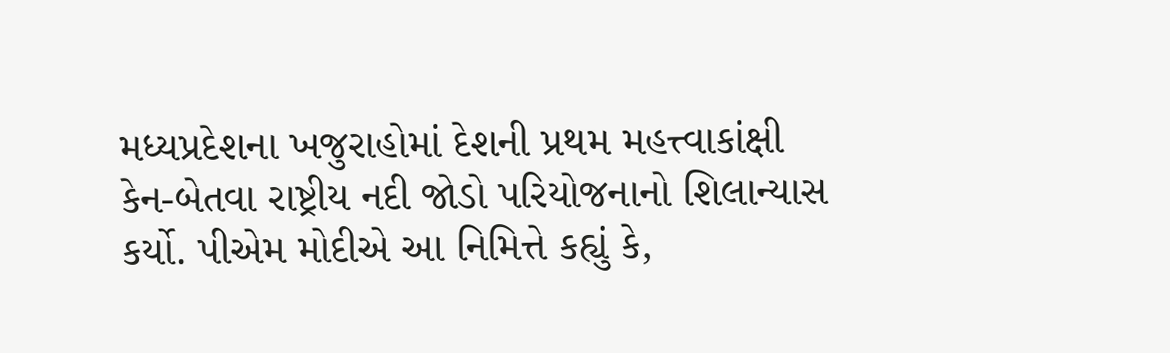મધ્યપ્રદેશના ખજુરાહોમાં દેશની પ્રથમ મહત્ત્વાકાંક્ષી કેન-બેતવા રાષ્ટ્રીય નદી જોડો પરિયોજનાનો શિલાન્યાસ કર્યો. પીએમ મોદીએ આ નિમિત્તે કહ્યું કે,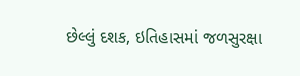છેલ્લું દશક, ઇતિહાસમાં જળસુરક્ષા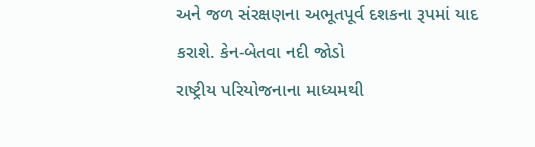અને જળ સંરક્ષણના અભૂતપૂર્વ દશકના રૂપમાં યાદ કરાશે. કેન-બેતવા નદી જોડો
રાષ્ટ્રીય પરિયોજનાના માધ્યમથી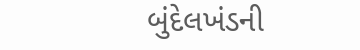બુંદેલખંડની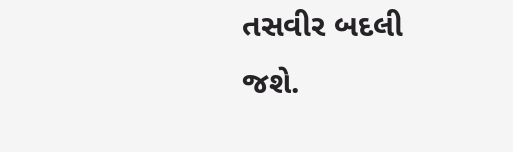તસવીર બદલી જશે.